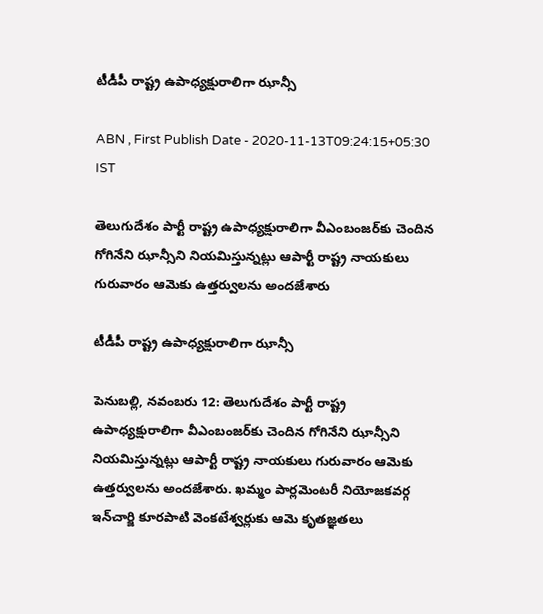టీడీపీ రాష్ట్ర ఉపాధ్యక్షురాలిగా ఝాన్సీ

ABN , First Publish Date - 2020-11-13T09:24:15+05:30 IST

తెలుగుదేశం పార్టీ రాష్ట్ర ఉపాధ్యక్షురాలిగా వీఎంబంజర్‌కు చెందిన గోగినేని ఝాన్సీని నియమిస్తున్నట్లు ఆపార్టీ రాష్ట్ర నాయకులు గురువారం ఆమెకు ఉత్తర్వులను అందజేశారు

టీడీపీ రాష్ట్ర ఉపాధ్యక్షురాలిగా ఝాన్సీ

పెనుబల్లి, నవంబరు 12: తెలుగుదేశం పార్టీ రాష్ట్ర ఉపాధ్యక్షురాలిగా వీఎంబంజర్‌కు చెందిన గోగినేని ఝాన్సీని నియమిస్తున్నట్లు ఆపార్టీ రాష్ట్ర నాయకులు గురువారం ఆమెకు ఉత్తర్వులను అందజేశారు. ఖమ్మం పార్లమెంటరీ నియోజకవర్గ ఇన్‌చార్జి కూరపాటి వెంకటేశ్వర్లుకు ఆమె కృతజ్ఞతలు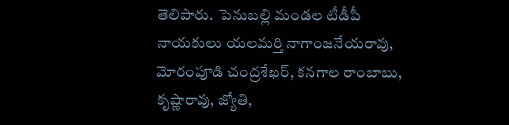తెలిపారు.  పెనుబల్లి మండల టీడీపీ నాయకులు యలమర్తి నాగాంజనేయరావు, మోరంపూడి చంద్రశేఖర్‌, కనగాల రాంబాబు, కృష్ణారావు, జ్యోతి,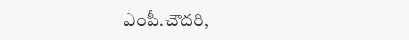ఎంపీ.చౌదరి,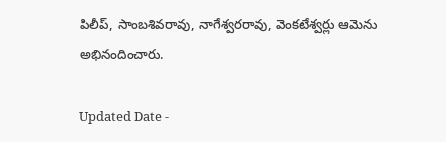పిలీప్‌, సాంబశివరావు, నాగేశ్వరరావు, వెంకటేశ్వర్లు ఆమెను అభినందించారు.

Updated Date -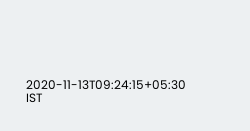2020-11-13T09:24:15+05:30 IST